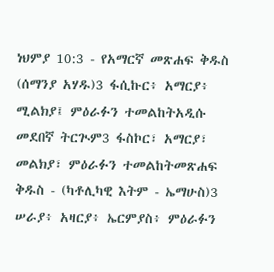ነህምያ 10:3 - የአማርኛ መጽሐፍ ቅዱስ (ሰማንያ አሃዱ)3 ፋሲኩር፥ አማርያ፥ ሚልክያ፤ ምዕራፉን ተመልከትአዲሱ መደበኛ ትርጒም3 ፋስኮር፣ አማርያ፣ መልክያ፣ ምዕራፉን ተመልከትመጽሐፍ ቅዱስ - (ካቶሊካዊ እትም - ኤማሁስ)3 ሠራያ፥ አዛርያ፥ ኤርምያስ፥ ምዕራፉን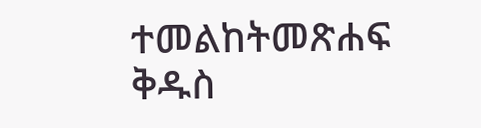ተመልከትመጽሐፍ ቅዱስ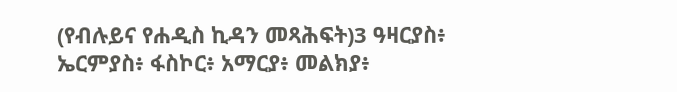(የብሉይና የሐዲስ ኪዳን መጻሕፍት)3 ዓዛርያስ፥ ኤርምያስ፥ ፋስኮር፥ አማርያ፥ መልክያ፥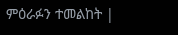ምዕራፉን ተመልከት |